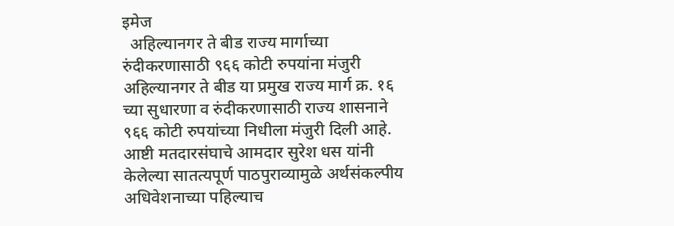इमेज
  अहिल्यानगर ते बीड राज्य मार्गाच्या रुंदीकरणासाठी ९६६ कोटी रुपयांना मंजुरी अहिल्यानगर ते बीड या प्रमुख राज्य मार्ग क्र. १६ च्या सुधारणा व रुंदीकरणासाठी राज्य शासनाने ९६६ कोटी रुपयांच्या निधीला मंजुरी दिली आहे. आष्टी मतदारसंघाचे आमदार सुरेश धस यांनी केलेल्या सातत्यपूर्ण पाठपुराव्यामुळे अर्थसंकल्पीय अधिवेशनाच्या पहिल्याच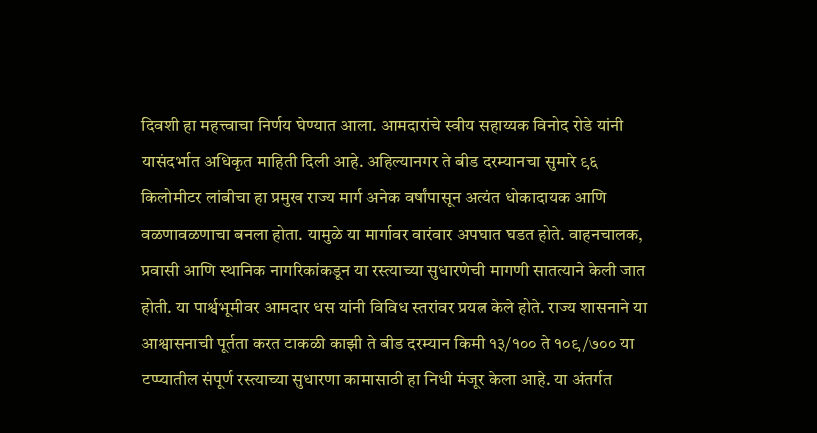दिवशी हा महत्त्वाचा निर्णय घेण्यात आला. आमदारांचे स्वीय सहाय्यक विनोद रोडे यांनी यासंदर्भात अधिकृत माहिती दिली आहे. अहिल्यानगर ते बीड दरम्यानचा सुमारे ९६ किलोमीटर लांबीचा हा प्रमुख राज्य मार्ग अनेक वर्षांपासून अत्यंत धोकादायक आणि वळणावळणाचा बनला होता. यामुळे या मार्गावर वारंवार अपघात घडत होते. वाहनचालक, प्रवासी आणि स्थानिक नागरिकांकडून या रस्त्याच्या सुधारणेची मागणी सातत्याने केली जात होती. या पार्श्वभूमीवर आमदार धस यांनी विविध स्तरांवर प्रयत्न केले होते. राज्य शासनाने या आश्वासनाची पूर्तता करत टाकळी काझी ते बीड दरम्यान किमी १३/१०० ते १०९/७०० या टप्प्यातील संपूर्ण रस्त्याच्या सुधारणा कामासाठी हा निधी मंजूर केला आहे. या अंतर्गत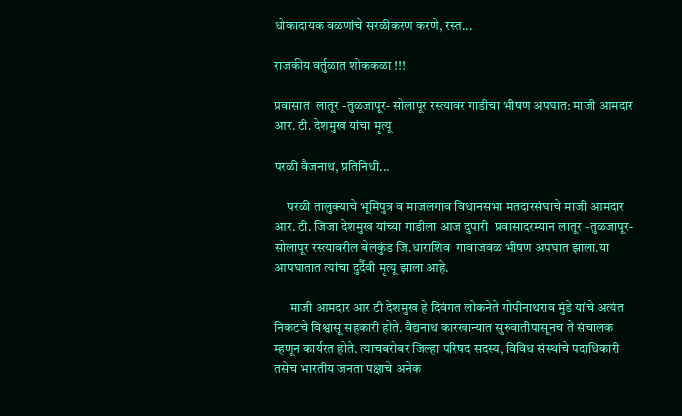धोकादायक वळणांचे सरळीकरण करणे, रस्त...

राजकीय वर्तुळात शोककळा !!!

प्रवासात  लातूर -तुळजापूर- सोलापूर रस्त्यावर गाडीचा भीषण अपघात: माजी आमदार आर. टी. देशमुख यांचा मृत्यू

परळी वैजनाथ, प्रतिनिधी...

     परळी तालुक्याचे भूमिपुत्र व माजलगाव विधानसभा मतदारसंघाचे माजी आमदार आर. टी. जिजा देशमुख यांच्या गाडीला आज दुपारी  प्रवासादरम्यान लातूर -तुळजापूर- सोलापूर रस्त्यावरील बेलकुंड जि.धाराशिव  गावाजवळ भीषण अपघात झाला.या आपघातात त्यांचा दुर्दैवी मृत्यू झाला आहे.

      माजी आमदार आर टी देशमुख हे दिवंगत लोकनेते गोपीनाथराव मुंडे यांचे अत्यंत निकटचे विश्वासू सहकारी होते. वैद्यनाथ कारखान्यात सुरुवातीपासूनच ते संचालक म्हणून कार्यरत होते. त्याचबरोबर जिल्हा परिषद सदस्य, विविध संस्थांचे पदाधिकारी तसेच भारतीय जनता पक्षाचे अनेक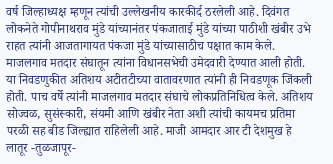वर्ष जिल्हाध्यक्ष म्हणून त्यांची उल्लेखनीय कारकीर्द ठरलेली आहे. दिवंगत लोकनेते गोपीनाथराव मुंडे यांच्यानंतर पंकजाताई मुंडे यांच्या पाठीशी खंबीर उभे राहत त्यांनी आजतागायत पंकजा मुंडे यांच्यासाठीच पक्षात काम केले. माजलगाव मतदार संघातून त्यांना विधानसभेची उमेदवारी देण्यात आली होती. या निवडणुकीत अतिशय अटीतटीच्या वातावरणात त्यांनी ही निवडणूक जिंकली होती. पाच वर्षे त्यांनी माजलगाव मतदार संघाचे लोकप्रतिनिधित्व केले. अतिशय सोज्वळ, सुसंस्कारी, संयमी आणि खंबीर नेता अशी त्यांची कायमच प्रतिमा परळी सह बीड जिल्ह्यात राहिलेली आहे. माजी आमदार आर टी देशमुख हे लातूर -तुळजापूर-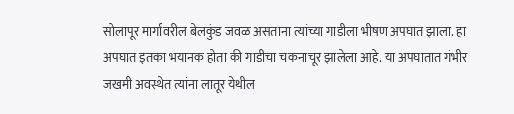सोलापूर मार्गावरील बेलकुंड जवळ असताना त्यांच्या गाडीला भीषण अपघात झाला. हा अपघात इतका भयानक होता की गाडीचा चकनाचूर झालेला आहे. या अपघातात गंभीर जखमी अवस्थेत त्यांना लातूर येथील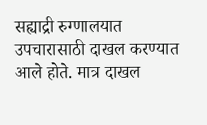सह्याद्री रुग्णालयात उपचारासाठी दाखल करण्यात आले होते. मात्र दाखल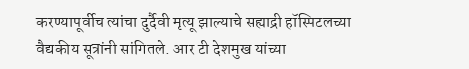करण्यापूर्वीच त्यांचा दुर्दैवी मृत्यू झाल्याचे सह्याद्री हॉस्पिटलच्या वैद्यकीय सूत्रांनी सांगितले. आर टी देशमुख यांच्या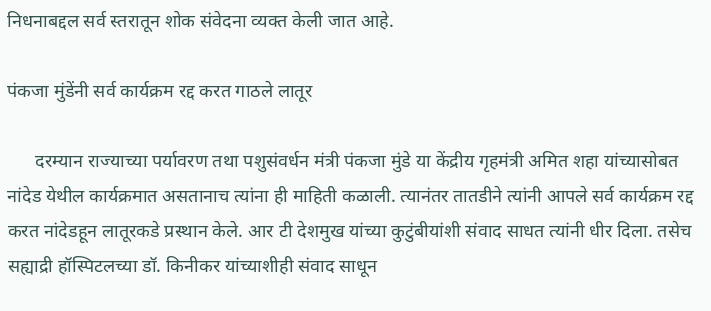निधनाबद्दल सर्व स्तरातून शोक संवेदना व्यक्त केली जात आहे.

पंकजा मुंडेंनी सर्व कार्यक्रम रद्द करत गाठले लातूर

      दरम्यान राज्याच्या पर्यावरण तथा पशुसंवर्धन मंत्री पंकजा मुंडे या केंद्रीय गृहमंत्री अमित शहा यांच्यासोबत नांदेड येथील कार्यक्रमात असतानाच त्यांना ही माहिती कळाली. त्यानंतर तातडीने त्यांनी आपले सर्व कार्यक्रम रद्द करत नांदेडहून लातूरकडे प्रस्थान केले. आर टी देशमुख यांच्या कुटुंबीयांशी संवाद साधत त्यांनी धीर दिला. तसेच सह्याद्री हॉस्पिटलच्या डॉ. किनीकर यांच्याशीही संवाद साधून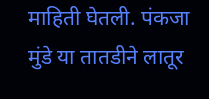माहिती घेतली. पंकजा मुंडे या तातडीने लातूर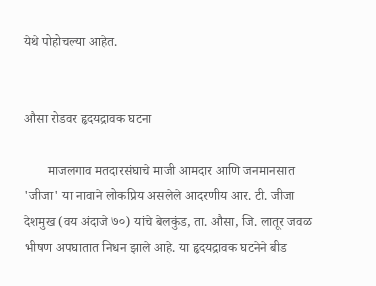येथे पोहोचल्या आहेत.


औसा रोडवर हृदयद्रावक घटना

       माजलगाव मतदारसंघाचे माजी आमदार आणि जनमानसात 'जीजा' या नावाने लोकप्रिय असलेले आदरणीय आर. टी. जीजा देशमुख (वय अंदाजे ७०) यांचे बेलकुंड, ता. औसा, जि. लातूर जवळ भीषण अपघातात निधन झाले आहे. या हृदयद्रावक घटनेने बीड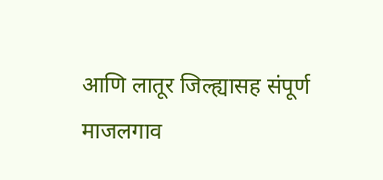आणि लातूर जिल्ह्यासह संपूर्ण माजलगाव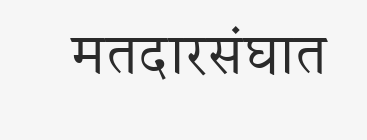मतदारसंघात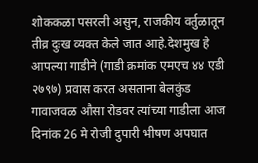शोककळा पसरली असुन, राजकीय वर्तुळातून तीव्र दुःख व्यक्त केले जात आहे.देशमुख हे आपल्या गाडीने (गाडी क्रमांक एमएच ४४ एडी २७९७) प्रवास करत असताना बेलकुंड गावाजवळ औसा रोडवर त्यांच्या गाडीला आज दिनांक 26 मे रोजी दुपारी भीषण अपघात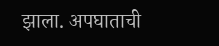झाला. अपघाताची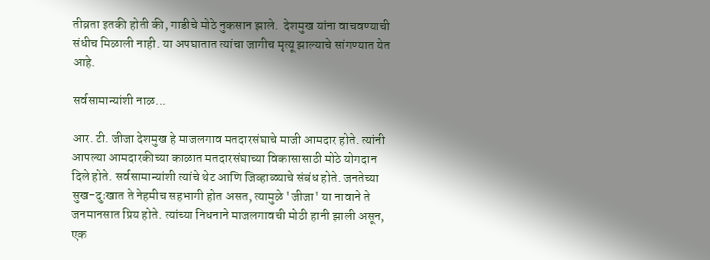तीव्रता इतकी होती की, गाडीचे मोठे नुकसान झाले.  देशमुख यांना वाचवण्याची संधीच मिळाली नाही. या अपघातात त्यांचा जागीच मृत्यू झाल्याचे सांगण्यात येत आहे.

सर्वसामान्यांशी नाळ...

आर. टी. जीजा देशमुख हे माजलगाव मतदारसंघाचे माजी आमदार होते. त्यांनी आपल्या आमदारकीच्या काळात मतदारसंघाच्या विकासासाठी मोठे योगदान दिले होते. सर्वसामान्यांशी त्यांचे थेट आणि जिव्हाळ्याचे संबंध होते. जनतेच्या सुख-दुःखात ते नेहमीच सहभागी होत असत, त्यामुळे 'जीजा' या नावाने ते जनमानसात प्रिय होते. त्यांच्या निधनाने माजलगावची मोठी हानी झाली असून, एक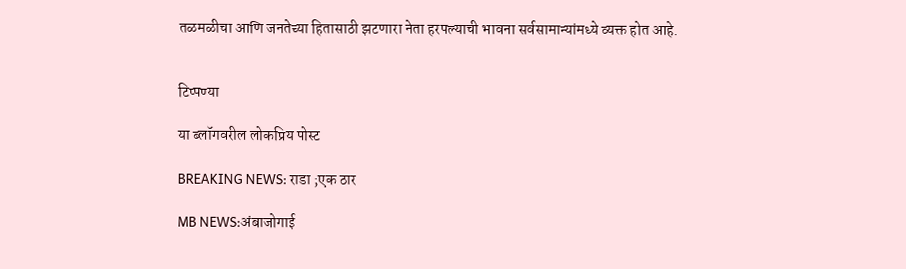तळमळीचा आणि जनतेच्या हितासाठी झटणारा नेता हरपल्याची भावना सर्वसामान्यांमध्ये व्यक्त होत आहे.


टिप्पण्या

या ब्लॉगवरील लोकप्रिय पोस्ट

BREAKING NEWS: राडा ;एक ठार

MB NEWS:अंबाजोगाई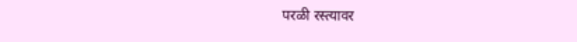परळी रस्त्यावर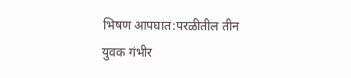भिषण आपघात:परळीतील तीन युवक गंभीर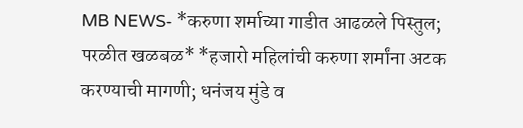MB NEWS- *करुणा शर्माच्या गाडीत आढळले पिस्तुल; परळीत खळबळ* *हजारो महिलांची करुणा शर्मांना अटक करण्याची मागणी; धनंजय मुंडे व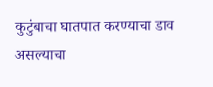कुटुंबाचा घातपात करण्याचा डाव असल्याचा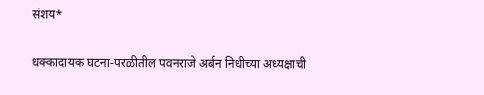संशय*

धक्कादायक घटना-परळीतील पवनराजे अर्बन निधीच्या अध्यक्षाची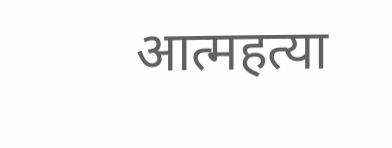आत्महत्या